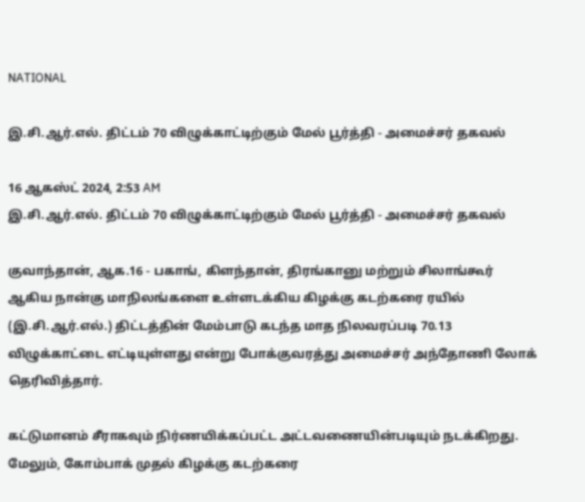NATIONAL

இ.சி.ஆர்.எல். திட்டம் 70 விழுக்காட்டிற்கும் மேல் பூர்த்தி - அமைச்சர் தகவல்

16 ஆகஸ்ட் 2024, 2:53 AM
இ.சி.ஆர்.எல். திட்டம் 70 விழுக்காட்டிற்கும் மேல் பூர்த்தி - அமைச்சர் தகவல்

குவாந்தான், ஆக.16 - பகாங், கிளந்தான், திரங்கானு மற்றும் சிலாங்கூர் ஆகிய நான்கு மாநிலங்களை உள்ளடக்கிய கிழக்கு கடற்கரை ரயில் (இ.சி.ஆர்.எல்.) திட்டத்தின் மேம்பாடு கடந்த மாத நிலவரப்படி 70.13 விழுக்காட்டை எட்டியுள்ளது என்று போக்குவரத்து அமைச்சர் அந்தோணி லோக் தெரிவித்தார்.

கட்டுமானம் சீராகவும் நிர்ணயிக்கப்பட்ட அட்டவணையின்படியும் நடக்கிறது. மேலும், கோம்பாக் முதல் கிழக்கு கடற்கரை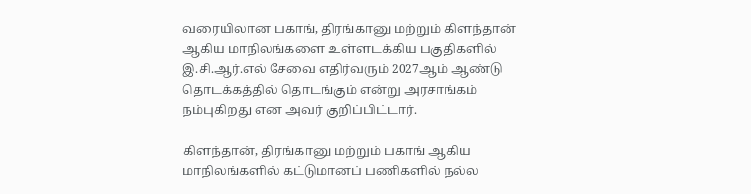வரையிலான பகாங், திரங்கானு மற்றும் கிளந்தான் ஆகிய மாநிலங்களை உள்ளடக்கிய பகுதிகளில்  இ.சி.ஆர்.எல் சேவை எதிர்வரும் 2027ஆம் ஆண்டு தொடக்கத்தில் தொடங்கும் என்று அரசாங்கம் நம்புகிறது என அவர் குறிப்பிட்டார்.

கிளந்தான், திரங்கானு மற்றும் பகாங் ஆகிய  மாநிலங்களில் கட்டுமானப் பணிகளில் நல்ல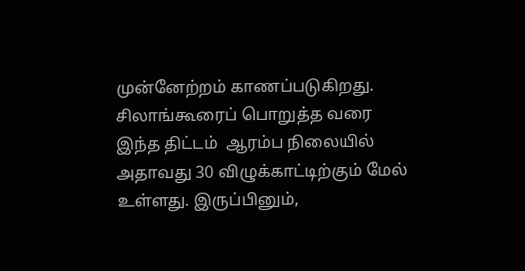முன்னேற்றம் காணப்படுகிறது. சிலாங்கூரைப் பொறுத்த வரை இந்த திட்டம்  ஆரம்ப நிலையில் அதாவது 30 விழுக்காட்டிற்கும் மேல் உள்ளது. இருப்பினும்,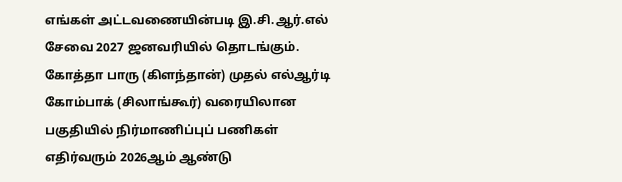எங்கள் அட்டவணையின்படி இ.சி.ஆர்.எல் சேவை 2027 ஜனவரியில் தொடங்கும். கோத்தா பாரு (கிளந்தான்) முதல் எல்ஆர்டி கோம்பாக் (சிலாங்கூர்) வரையிலான பகுதியில் நிர்மாணிப்புப் பணிகள் எதிர்வரும் 2026ஆம் ஆண்டு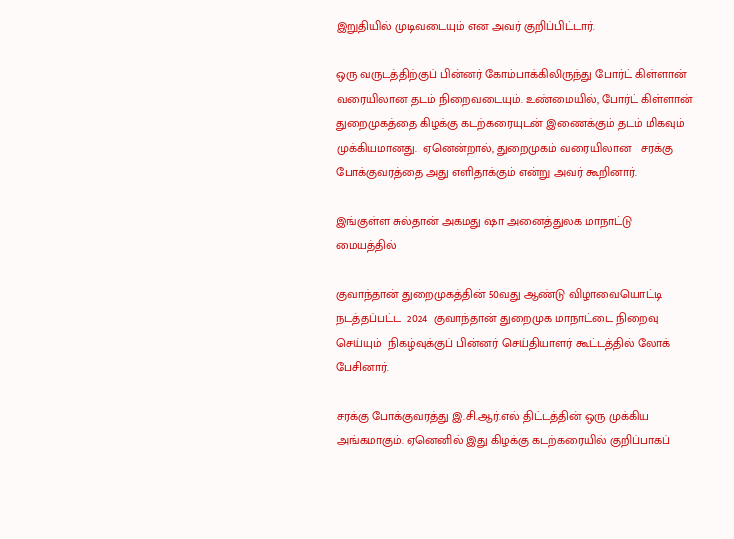இறுதியில் முடிவடையும் என அவர் குறிப்பிட்டார்.

ஒரு வருடத்திற்குப் பின்னர் கோம்பாக்கிலிருந்து போர்ட் கிள்ளான் வரையிலான தடம் நிறைவடையும். உண்மையில், போர்ட் கிள்ளான் துறைமுகத்தை கிழக்கு கடற்கரையுடன் இணைக்கும் தடம் மிகவும் முக்கியமானது.  ஏனென்றால், துறைமுகம் வரையிலான   சரக்கு போக்குவரத்தை அது எளிதாக்கும் என்று அவர் கூறினார்.

இங்குள்ள சுல்தான் அகமது ஷா அனைத்துலக மாநாட்டு மையத்தில்

குவாந்தான் துறைமுகத்தின் 50வது ஆண்டு விழாவையொட்டி நடத்தப்பட்ட  2024  குவாந்தான் துறைமுக மாநாட்டை நிறைவு செய்யும்  நிகழ்வுக்குப் பின்னர் செய்தியாளர் கூட்டத்தில் லோக் பேசினார்.

சரக்கு போக்குவரத்து இ.சி.ஆர்.எல் திட்டத்தின் ஒரு முக்கிய அங்கமாகும். ஏனெனில் இது கிழக்கு கடற்கரையில் குறிப்பாகப்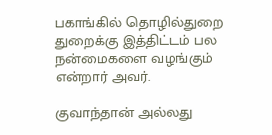பகாங்கில் தொழில்துறை துறைக்கு இத்திட்டம் பல நன்மைகளை வழங்கும் என்றார் அவர்.

குவாந்தான் அல்லது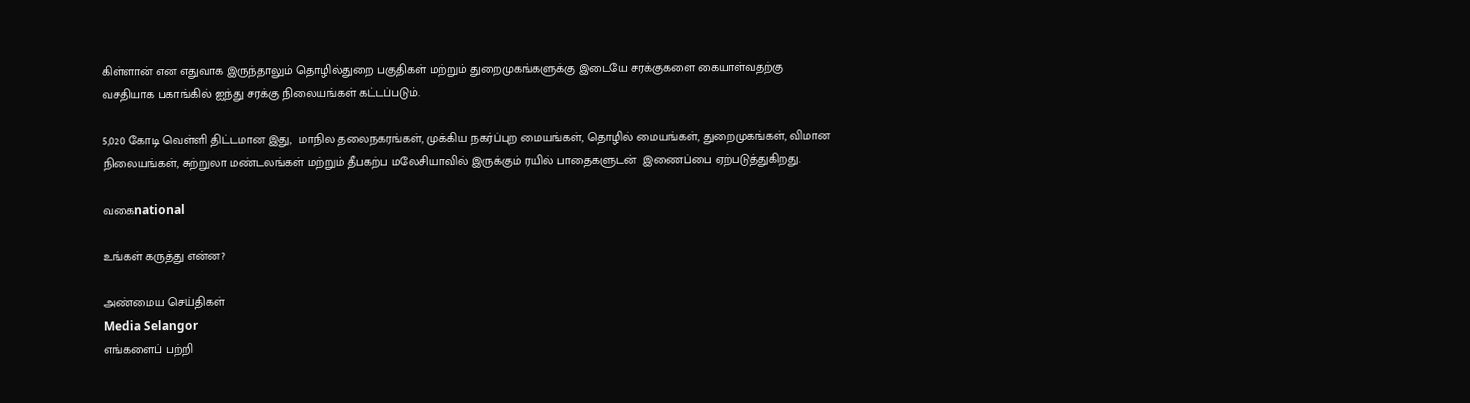கிள்ளான் என எதுவாக இருந்தாலும் தொழில்துறை பகுதிகள் மற்றும் துறைமுகங்களுக்கு இடையே சரக்குகளை கையாள்வதற்கு வசதியாக பகாங்கில் ஐந்து சரக்கு நிலையங்கள் கட்டப்படும்.

5,020 கோடி வெள்ளி திட்டமான இது,  மாநில தலைநகரங்கள், முக்கிய நகர்ப்புற மையங்கள், தொழில் மையங்கள், துறைமுகங்கள், விமான நிலையங்கள், சுற்றுலா மண்டலங்கள் மற்றும் தீபகற்ப மலேசியாவில் இருக்கும் ரயில் பாதைகளுடன்  இணைப்பை ஏற்படுத்துகிறது.

வகைnational

உங்கள் கருத்து என்ன?

அண்மைய செய்திகள்
Media Selangor
எங்களைப் பற்றி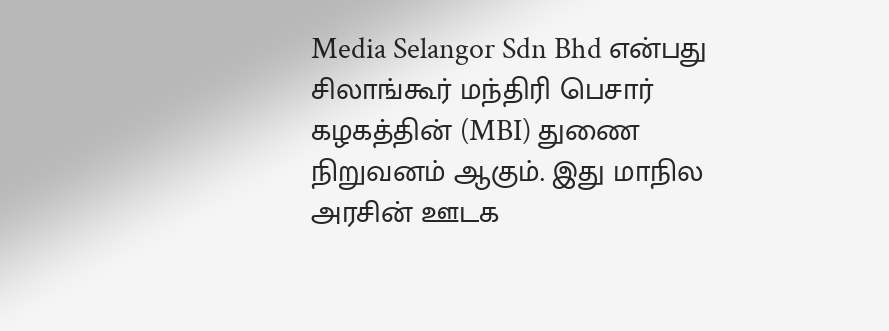Media Selangor Sdn Bhd என்பது சிலாங்கூர் மந்திரி பெசார் கழகத்தின் (MBI) துணை நிறுவனம் ஆகும். இது மாநில அரசின் ஊடக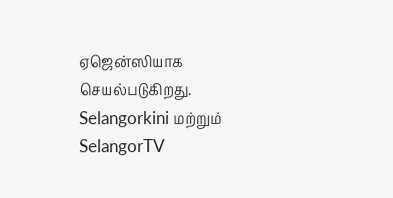ஏஜென்ஸியாக செயல்படுகிறது. Selangorkini மற்றும் SelangorTV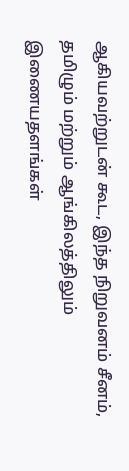ஆகியவற்றுடன் கூட, இந்த நிறுவனம் சீனம், தமிழும் மற்றும் ஆங்கிலத்திலும் இணையதளங்கள்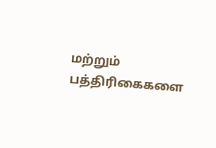மற்றும் பத்திரிகைகளை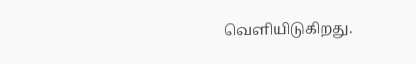வெளியிடுகிறது.